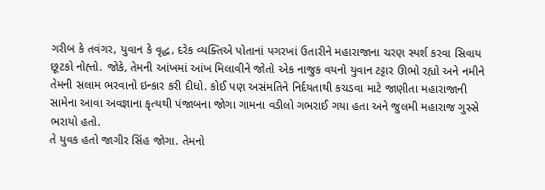ગરીબ કે તવંગર, યુવાન કે વૃદ્ધ, દરેક વ્યક્તિએ પોતાનાં પગરખાં ઉતારીને મહારાજાના ચરણ સ્પર્શ કરવા સિવાય છૂટકો નોહ્તો. જોકે, તેમની આંખમાં આંખ મિલાવીને જોતો એક નાજુક વયનો યુવાન ટટ્ટાર ઊભો રહ્યો અને નમીને તેમની સલામ ભરવાનો ઇન્કાર કરી દીધો. કોઈ પણ અસંમતિને નિર્દયતાથી કચડવા માટે જાણીતા મહારાજાની સામેના આવા અવજ્ઞાના કૃત્યથી પંજાબના જોગા ગામના વડીલો ગભરાઈ ગયા હતા અને જુલમી મહારાજ ગુસ્સે ભરાયો હતો.
તે યુવક હતો જાગીર સિંહ જોગા. તેમનો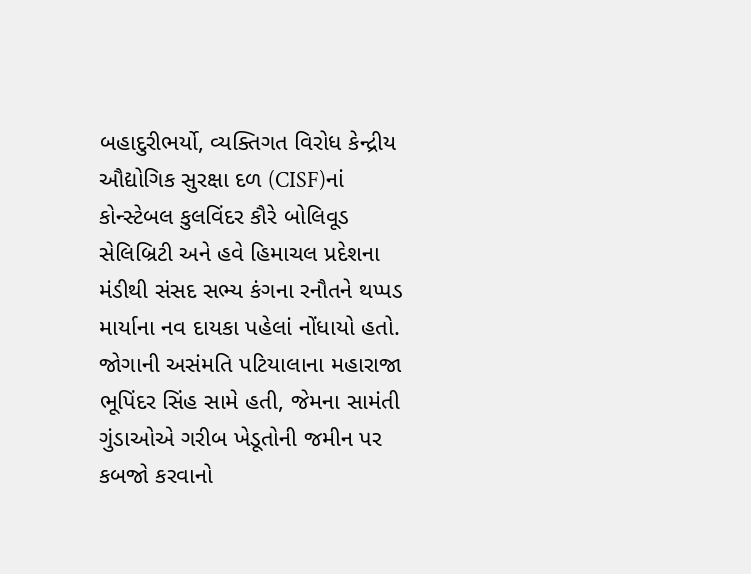બહાદુરીભર્યો, વ્યક્તિગત વિરોધ કેન્દ્રીય ઔદ્યોગિક સુરક્ષા દળ (CISF)નાં કોન્સ્ટેબલ કુલવિંદર કૌરે બોલિવૂડ સેલિબ્રિટી અને હવે હિમાચલ પ્રદેશના મંડીથી સંસદ સભ્ય કંગના રનૌતને થપ્પડ માર્યાના નવ દાયકા પહેલાં નોંધાયો હતો. જોગાની અસંમતિ પટિયાલાના મહારાજા ભૂપિંદર સિંહ સામે હતી, જેમના સામંતી ગુંડાઓએ ગરીબ ખેડૂતોની જમીન પર કબજો કરવાનો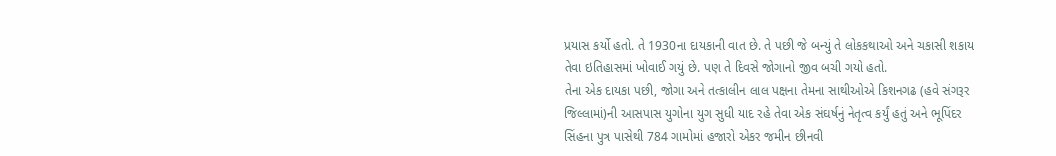પ્રયાસ કર્યો હતો. તે 1930ના દાયકાની વાત છે. તે પછી જે બન્યું તે લોકકથાઓ અને ચકાસી શકાય તેવા ઇતિહાસમાં ખોવાઈ ગયું છે. પણ તે દિવસે જોગાનો જીવ બચી ગયો હતો.
તેના એક દાયકા પછી, જોગા અને તત્કાલીન લાલ પક્ષના તેમના સાથીઓએ કિશનગઢ (હવે સંગરૂર જિલ્લામાં)ની આસપાસ યુગોના યુગ સુધી યાદ રહે તેવા એક સંઘર્ષનું નેતૃત્વ કર્યું હતું અને ભૂપિંદર સિંહના પુત્ર પાસેથી 784 ગામોમાં હજારો એકર જમીન છીનવી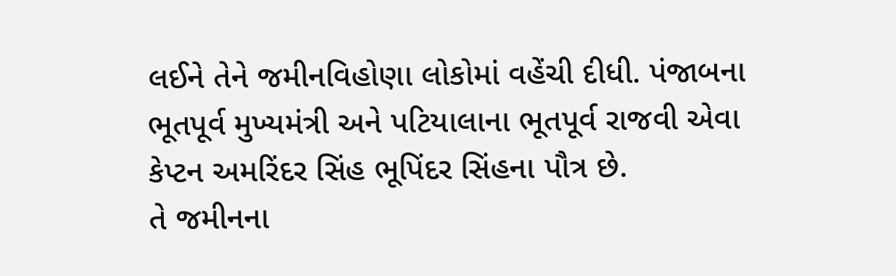લઈને તેને જમીનવિહોણા લોકોમાં વહેંચી દીધી. પંજાબના ભૂતપૂર્વ મુખ્યમંત્રી અને પટિયાલાના ભૂતપૂર્વ રાજવી એવા કેપ્ટન અમરિંદર સિંહ ભૂપિંદર સિંહના પૌત્ર છે.
તે જમીનના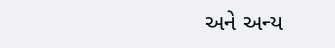અને અન્ય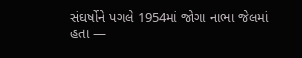સંઘર્ષોને પગલે 1954માં જોગા નાભા જેલમાં હતા —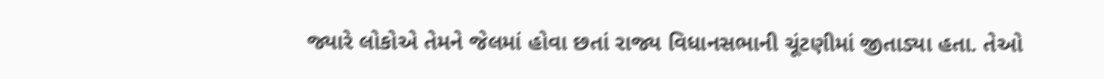જ્યારે લોકોએ તેમને જેલમાં હોવા છતાં રાજ્ય વિધાનસભાની ચૂંટણીમાં જીતાડ્યા હતા. તેઓ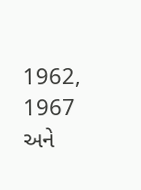1962, 1967 અને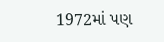1972માં પણ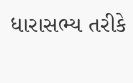ધારાસભ્ય તરીકે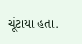ચૂંટાયા હતા.